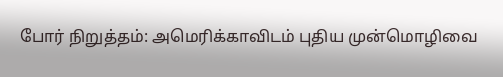போர் நிறுத்தம்: அமெரிக்காவிடம் புதிய முன்மொழிவை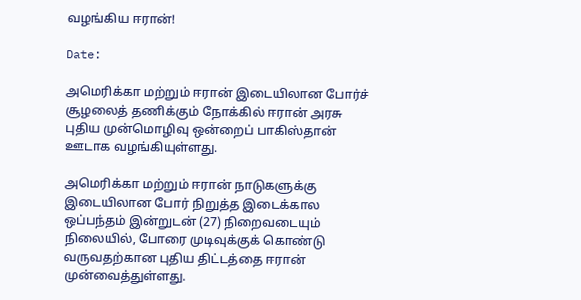வழங்கிய ஈரான்!

Date:

அமெரிக்கா மற்றும் ஈரான் இடையிலான போர்ச் சூழலைத் தணிக்கும் நோக்கில் ஈரான் அரசு புதிய முன்மொழிவு ஒன்றைப் பாகிஸ்தான் ஊடாக வழங்கியுள்ளது.

அமெரிக்கா மற்றும் ஈரான் நாடுகளுக்கு இடையிலான போர் நிறுத்த இடைக்கால ஒப்பந்தம் இன்றுடன் (27) நிறைவடையும் நிலையில், போரை முடிவுக்குக் கொண்டு வருவதற்கான புதிய திட்டத்தை ஈரான் முன்வைத்துள்ளது.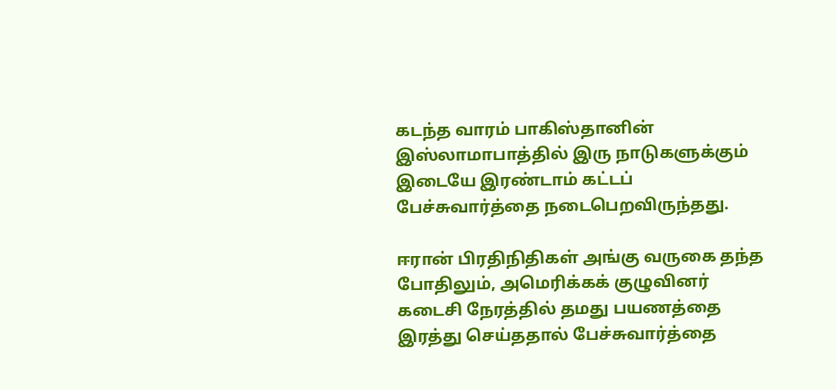கடந்த வாரம் பாகிஸ்தானின் இஸ்லாமாபாத்தில் இரு நாடுகளுக்கும் இடையே இரண்டாம் கட்டப் பேச்சுவார்த்தை நடைபெறவிருந்தது.

ஈரான் பிரதிநிதிகள் அங்கு வருகை தந்த போதிலும், அமெரிக்கக் குழுவினர் கடைசி நேரத்தில் தமது பயணத்தை இரத்து செய்ததால் பேச்சுவார்த்தை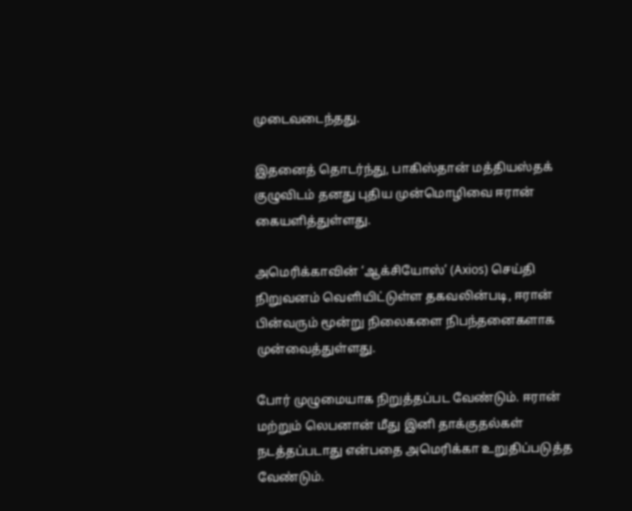முடைவடைந்தது.

இதனைத் தொடர்ந்து, பாகிஸ்தான் மத்தியஸ்தக் குழுவிடம் தனது புதிய முன்மொழிவை ஈரான் கையளித்துள்ளது.

அமெரிக்காவின் ‘ஆக்சியோஸ்’ (Axios) செய்தி நிறுவனம் வெளியிட்டுள்ள தகவலின்படி, ஈரான் பின்வரும் மூன்று நிலைகளை நிபந்தனைகளாக முன்வைத்துள்ளது.

போர் முழுமையாக நிறுத்தப்பட வேண்டும். ஈரான் மற்றும் லெபனான் மீது இனி தாக்குதல்கள் நடத்தப்படாது என்பதை அமெரிக்கா உறுதிப்படுத்த வேண்டும்.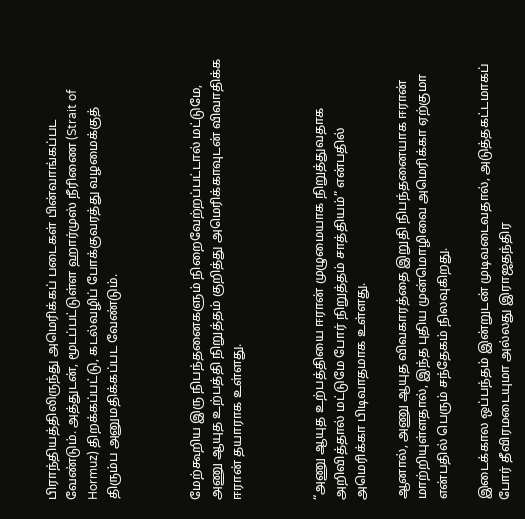பிராந்தியத்திலிருந்து அமெரிக்கப் படைகள் பின்வாங்கப்பட வேண்டும். அத்துடன், மூடப்பட்டுள்ள ஹார்முஸ் நீரிணை (Strait of Hormuz) திறக்கப்பட்டு, கடல்வழிப் போக்குவரத்து வழமைக்குத் திரும்ப அனுமதிக்கப்பட வேண்டும்.



மேற்கூறிய இரு நிபந்தனைகளும் நிறைவேற்றப்பட்டால் மட்டுமே, அணு ஆயுத உற்பத்தி நிறுத்தம் குறித்து அமெரிக்காவுடன் விவாதிக்க ஈரான் தயாராக உள்ளது.



“அணு ஆயுத உற்பத்தியை ஈரான் முழுமையாக நிறுத்துவதாக அறிவித்தால் மட்டுமே போர் நிறுத்தம் சாத்தியம்” என்பதில் அமெரிக்கா பிடிவாதமாக உள்ளது.

ஆனால், அணு ஆயுத விவகாரத்தை இறுதி நிபந்தனையாக ஈரான் மாற்றியுள்ளதால், இந்த புதிய முன்மொழிவை அமெரிக்கா ஏற்குமா என்பதில் பெரும் சந்தேகம் நிலவுகிறது.

இடைக்கால ஒப்பந்தம் இன்றுடன் முடிவடைவதால், அடுத்தகட்டமாகப் போர் தீவிரமடையுமா அல்லது இராஜதந்திர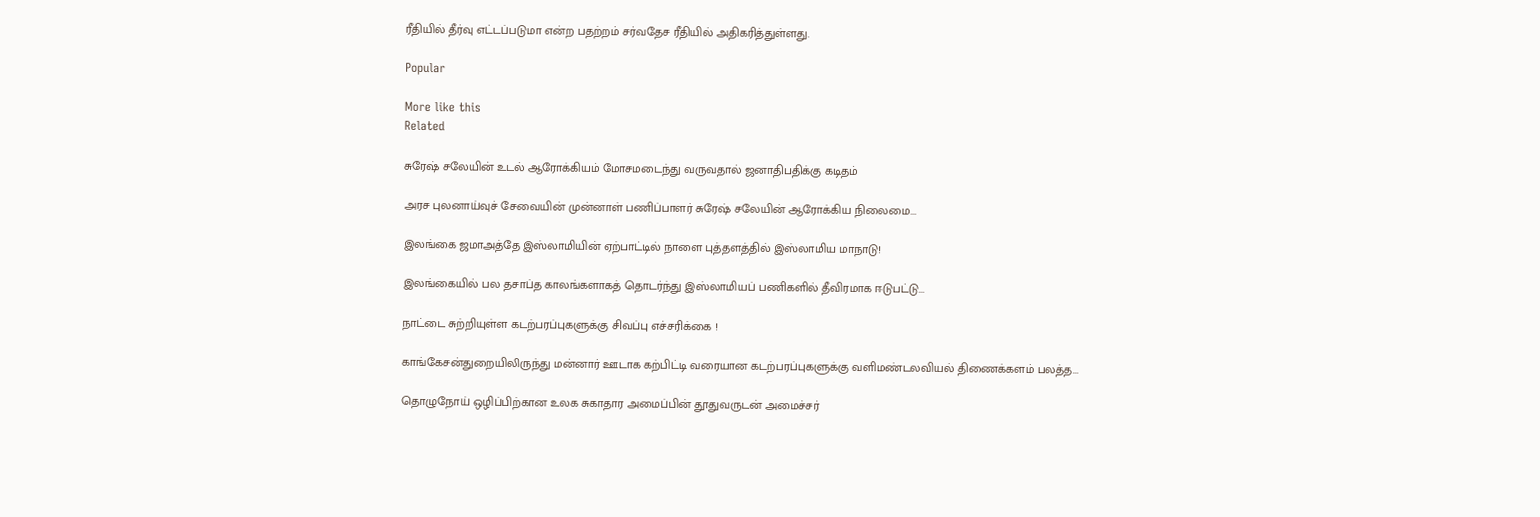ரீதியில் தீர்வு எட்டப்படுமா என்ற பதற்றம் சர்வதேச ரீதியில் அதிகரித்துள்ளது.

Popular

More like this
Related

சுரேஷ் சலேயின் உடல் ஆரோக்கியம் மோசமடைந்து வருவதால் ஜனாதிபதிக்கு கடிதம்

அரச புலனாய்வுச் சேவையின் முன்னாள் பணிப்பாளர் சுரேஷ் சலேயின் ஆரோக்கிய நிலைமை...

இலங்கை ஜமாஅத்தே இஸ்லாமியின் ஏற்பாட்டில் நாளை புத்தளத்தில் இஸ்லாமிய மாநாடு!

இலங்கையில் பல தசாப்த காலங்களாகத் தொடர்ந்து இஸ்லாமியப் பணிகளில் தீவிரமாக ஈடுபட்டு...

நாட்டை சுற்றியுள்ள கடற்பரப்புகளுக்கு சிவப்பு எச்சரிக்கை !

காங்கேசன்துறையிலிருந்து மன்னார் ஊடாக கற்பிட்டி வரையான கடற்பரப்புகளுக்கு வளிமண்டலவியல் திணைக்களம் பலத்த...

தொழுநோய் ஒழிப்பிற்கான உலக சுகாதார அமைப்பின் தூதுவருடன் அமைச்சர்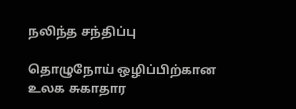நலிந்த சந்திப்பு

தொழுநோய் ஒழிப்பிற்கான உலக சுகாதார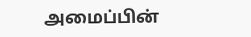அமைப்பின்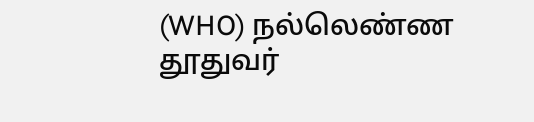(WHO) நல்லெண்ண தூதுவர்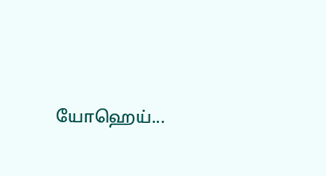யோஹெய்...